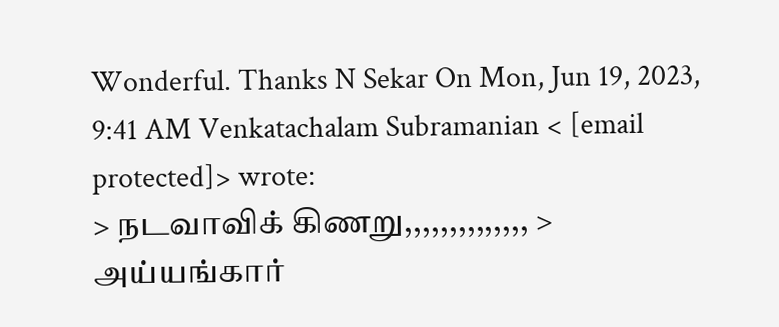Wonderful. Thanks N Sekar On Mon, Jun 19, 2023, 9:41 AM Venkatachalam Subramanian < [email protected]> wrote:
> நடவாவிக் கிணறு,,,,,,,,,,,,,, > அய்யங்கார்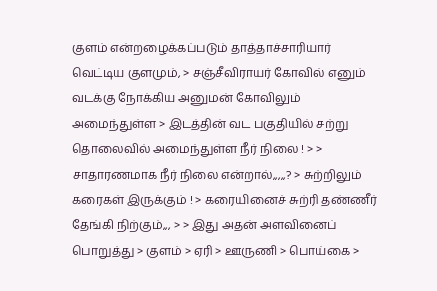குளம் என்றழைக்கப்படும் தாத்தாச்சாரியார் வெட்டிய குளமும், > சஞ்சீவிராயர் கோவில் எனும் வடக்கு நோக்கிய அனுமன் கோவிலும் அமைந்துள்ள > இடத்தின் வட பகுதியில் சற்று தொலைவில் அமைந்துள்ள நீர் நிலை ! > > சாதாரணமாக நீர் நிலை என்றால்,,,,,? > சுற்றிலும் கரைகள் இருக்கும் ! > கரையினைச் சுற்ரி தண்ணீர் தேங்கி நிற்கும்,,, > > இது அதன் அளவினைப் பொறுத்து > குளம் > ஏரி > ஊருணி > பொய்கை >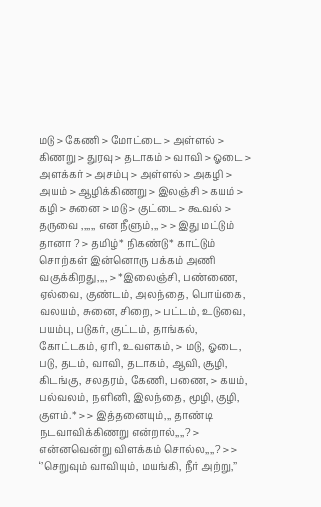மடு > கேணி > மோட்டை > அள்ளல் > கிணறு > துரவு > தடாகம் > வாவி > ஓடை > அளக்கர் > அசம்பு > அள்ளல் > அகழி > அயம் > ஆழிக்கிணறு > இலஞ்சி > கயம் > கழி > சுனை > மடு > குட்டை > கூவல் > தருவை ,,,,,, என நீளும்,,, > > இது மட்டும் தானா ? > தமிழ்* நிகண்டு* காட்டும் சொற்கள் இன்னொரு பக்கம் அணி வகுக்கிறது,,,, > *இலைஞ்சி, பண்ணை, ஏல்வை, குண்டம், அலந்தை, பொய்கை, வலயம், சுனை, சிறை, > பட்டம், உடுவை, பயம்பு, படுகர், குட்டம், தாங்கல், கோட்டகம், ஏரி, உவளகம், > மடு, ஓடை, படு, தடம், வாவி, தடாகம், ஆவி, சூழி, கிடங்கு, சலதரம், கேணி, பணை, > கயம், பல்வலம், நளினி, இலந்தை, மூழி, குழி, குளம்.* > > இத்தனையும்,,, தாண்டி நடவாவிக்கிணறு என்றால்,,,,? > என்னவென்று விளக்கம் சொல்ல,,,,? > > ‘’செறுவும் வாவியும், மயங்கி, நீர் அற்று,’’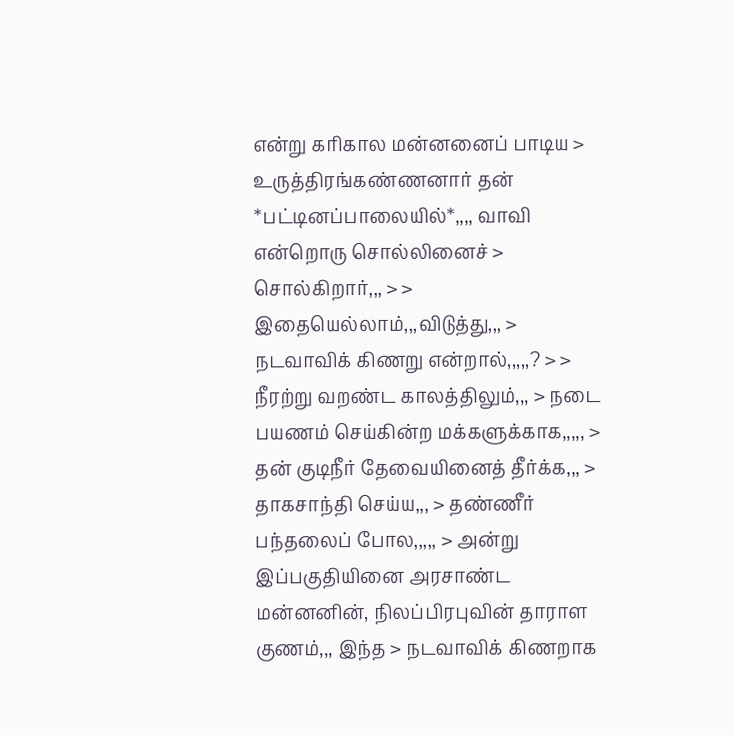என்று கரிகால மன்னனைப் பாடிய > உருத்திரங்கண்ணனார் தன் *பட்டினப்பாலையில்*,,,, வாவி என்றொரு சொல்லினைச் > சொல்கிறார்,,, > > இதையெல்லாம்,,,விடுத்து,,, > நடவாவிக் கிணறு என்றால்,,,,,? > > நீரற்று வறண்ட காலத்திலும்,,, > நடை பயணம் செய்கின்ற மக்களுக்காக,,,,, > தன் குடிநீர் தேவையினைத் தீர்க்க,,, > தாகசாந்தி செய்ய,,, > தண்ணீர் பந்தலைப் போல,,,,, > அன்று இப்பகுதியினை அரசாண்ட மன்னனின், நிலப்பிரபுவின் தாராள குணம்,,, இந்த > நடவாவிக் கிணறாக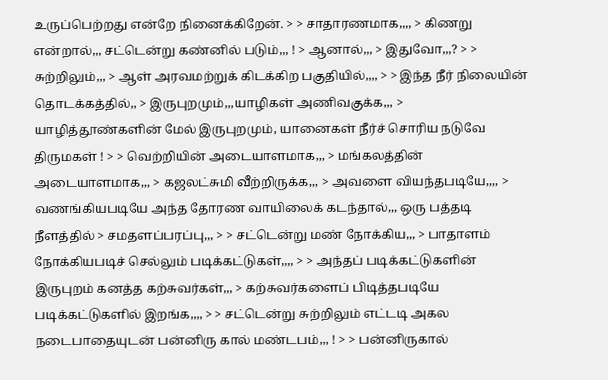உருப்பெற்றது என்றே நினைக்கிறேன். > > சாதாரணமாக,,,, > கிணறு என்றால்,,, சட்டென்று கண்னில் படும்,,, ! > ஆனால்,,, > இதுவோ,,,? > > சுற்றிலும்,,, > ஆள் அரவமற்றுக் கிடக்கிற பகுதியில்,,,, > > இந்த நீர் நிலையின் தொடக்கத்தில்,, > இருபுறமும்,,,யாழிகள் அணிவகுக்க,,, > யாழித்தூண்களின் மேல் இருபுறமும், யானைகள் நீர்ச் சொரிய நடுவே திருமகள் ! > > வெற்றியின் அடையாளமாக,,, > மங்கலத்தின் அடையாளமாக,,, > கஜலட்சுமி வீற்றிருக்க,,, > அவளை வியந்தபடியே,,,, > வணங்கியபடியே அந்த தோரண வாயிலைக் கடந்தால்,,, ஒரு பத்தடி நீளத்தில் > சமதளப்பரப்பு,,, > > சட்டென்று மண் நோக்கிய,,, > பாதாளம் நோக்கியபடிச் செல்லும் படிக்கட்டுகள்,,,, > > அந்தப் படிக்கட்டுகளின் இருபுறம் கனத்த கற்சுவர்கள்,,, > கற்சுவர்களைப் பிடித்தபடியே படிக்கட்டுகளில் இறங்க,,,, > > சட்டென்று சுற்றிலும் எட்டடி அகல நடைபாதையுடன் பன்னிரு கால் மண்டபம்,,, ! > > பன்னிருகால்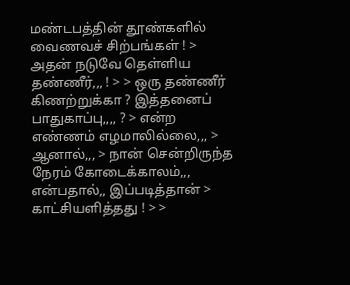மண்டபத்தின் தூண்களில் வைணவச் சிற்பங்கள் ! > அதன் நடுவே தெள்ளிய தண்ணீர்,,, ! > > ஒரு தண்ணீர் கிணற்றுக்கா ? இத்தனைப் பாதுகாப்பு,,,, ? > என்ற எண்ணம் எழமாலில்லை,,, > ஆனால்,,, > நான் சென்றிருந்த நேரம் கோடைக்காலம்,,, என்பதால்,, இப்படித்தான் > காட்சியளித்தது ! > >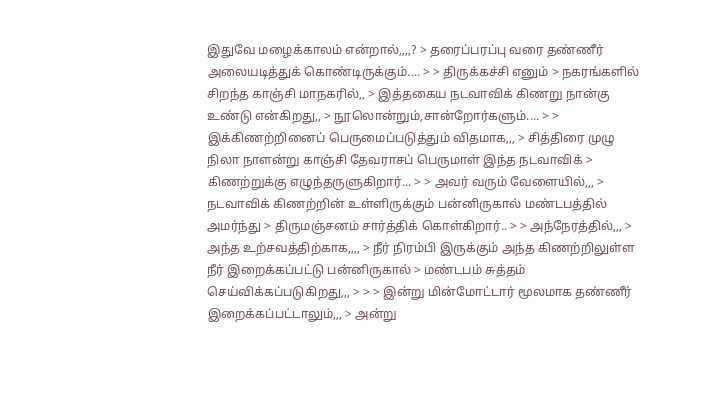இதுவே மழைக்காலம் என்றால்,,,,? > தரைப்பரப்பு வரை தண்ணீர் அலையடித்துக் கொண்டிருக்கும்.... > > திருக்கச்சி எனும் > நகரங்களில் சிறந்த காஞ்சி மாநகரில்,, > இத்தகைய நடவாவிக் கிணறு நான்கு உண்டு என்கிறது,, > நூலொன்றும்,சான்றோர்களும்.... > > இக்கிணற்றினைப் பெருமைப்படுத்தும் விதமாக,,, > சித்திரை முழு நிலா நாளன்று காஞ்சி தேவராசப் பெருமாள் இந்த நடவாவிக் > கிணற்றுக்கு எழுந்தருளுகிறார்... > > அவர் வரும் வேளையில்,,, > நடவாவிக் கிணற்றின் உள்ளிருக்கும் பன்னிருகால் மண்டபத்தில் அமர்ந்து > திருமஞ்சனம் சார்த்திக் கொள்கிறார்.. > > அந்நேரத்தில்,,, > அந்த உற்சவத்திற்காக,,,, > நீர் நிரம்பி இருக்கும் அந்த கிணற்றிலுள்ள நீர் இறைக்கப்பட்டு பன்னிருகால் > மண்டபம் சுத்தம் செய்விக்கப்படுகிறது,,, > > > இன்று மின்மோட்டார் மூலமாக தண்ணீர் இறைக்கப்பட்டாலும்,,, > அன்று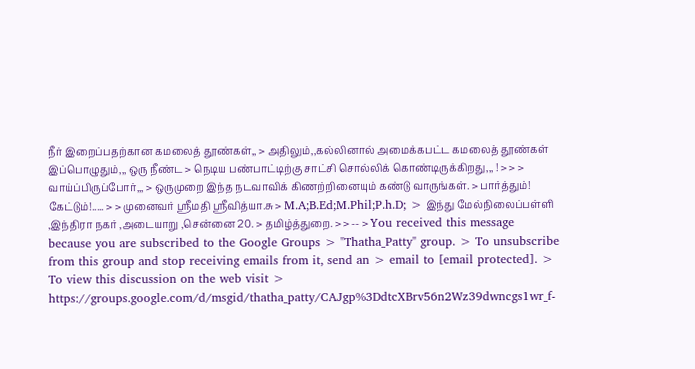நீர் இறைப்பதற்கான கமலைத் தூண்கள்,, > அதிலும்,,கல்லினால் அமைக்கபட்ட கமலைத் தூண்கள் இப்பொழுதும்,,, ஒரு நீண்ட > நெடிய பண்பாட்டிற்கு சாட்சி சொல்லிக் கொண்டிருக்கிறது,,, ! > > > வாய்ப்பிருப்போர்,,, > ஒருமுறை இந்த நடவாவிக் கிணற்றினையும் கண்டு வாருங்கள். > பார்த்தும்! கேட்டும்!..... > > முனைவர் ஸ்ரீமதி ஸ்ரீவித்யா.சு > M.A;B.Ed;M.Phil;P.h.D; > இந்து மேல்நிலைப்பள்ளி ,இந்திரா நகர் ,அடையாறு ,சென்னை 20. > தமிழ்த்துறை. > > -- > You received this message because you are subscribed to the Google Groups > "Thatha_Patty" group. > To unsubscribe from this group and stop receiving emails from it, send an > email to [email protected]. > To view this discussion on the web visit > https://groups.google.com/d/msgid/thatha_patty/CAJgp%3DdtcXBrv56n2Wz39dwncgs1wr_f-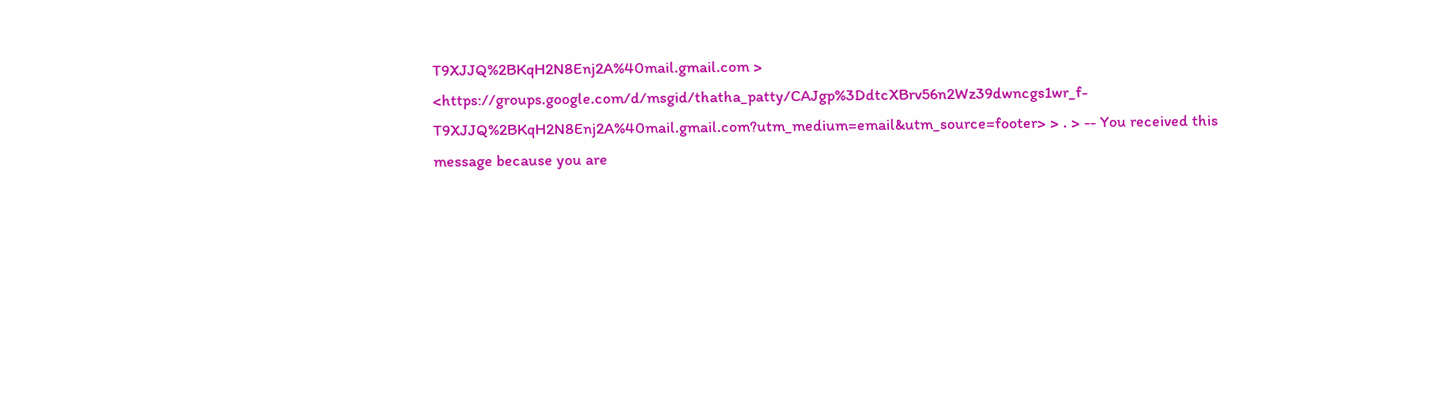T9XJJQ%2BKqH2N8Enj2A%40mail.gmail.com > <https://groups.google.com/d/msgid/thatha_patty/CAJgp%3DdtcXBrv56n2Wz39dwncgs1wr_f-T9XJJQ%2BKqH2N8Enj2A%40mail.gmail.com?utm_medium=email&utm_source=footer> > . > -- You received this message because you are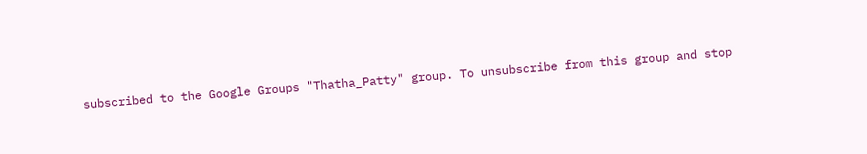subscribed to the Google Groups "Thatha_Patty" group. To unsubscribe from this group and stop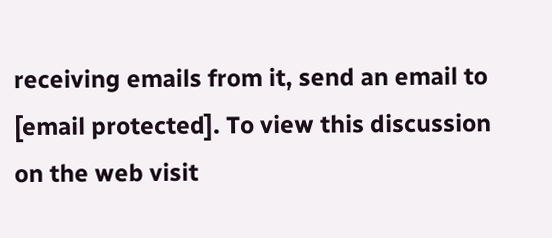receiving emails from it, send an email to [email protected]. To view this discussion on the web visit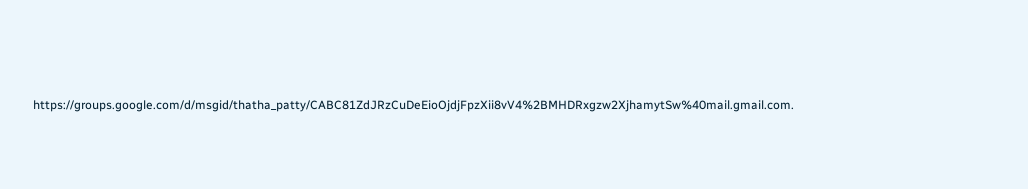https://groups.google.com/d/msgid/thatha_patty/CABC81ZdJRzCuDeEioOjdjFpzXii8vV4%2BMHDRxgzw2XjhamytSw%40mail.gmail.com.